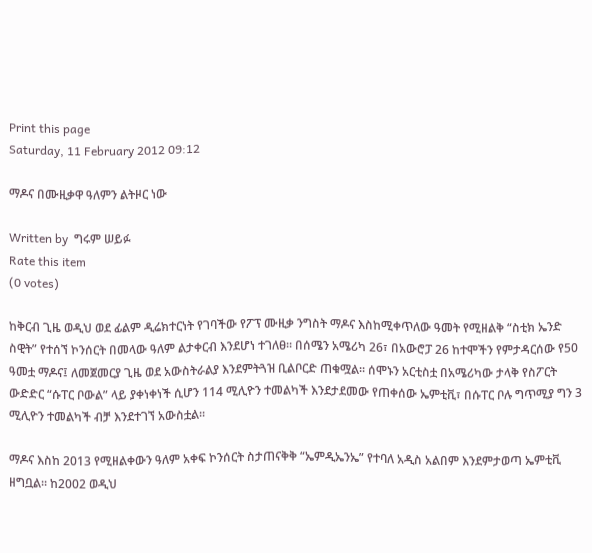Print this page
Saturday, 11 February 2012 09:12

ማዶና በሙዚቃዋ ዓለምን ልትዞር ነው

Written by  ግሩም ሠይፉ
Rate this item
(0 votes)

ከቅርብ ጊዜ ወዲህ ወደ ፊልም ዲሬክተርነት የገባችው የፖፕ ሙዚቃ ንግስት ማዶና እስከሚቀጥለው ዓመት የሚዘልቅ “ስቲክ ኤንድ ስዊት” የተሰኘ ኮንሰርት በመላው ዓለም ልታቀርብ እንደሆነ ተገለፀ፡፡ በሰሜን አሜሪካ 26፣ በአውሮፓ 26 ከተሞችን የምታዳርሰው የ50 ዓመቷ ማዶና፤ ለመጀመርያ ጊዜ ወደ አውስትራልያ እንደምትጓዝ ቢልቦርድ ጠቁሟል፡፡ ሰሞኑን አርቲስቷ በአሜሪካው ታላቅ የስፖርት ውድድር “ሱፐር ቦውል” ላይ ያቀነቀነች ሲሆን 114 ሚሊዮን ተመልካች እንደታደመው የጠቀሰው ኤምቲቪ፣ በሱፐር ቦሉ ግጥሚያ ግን 3 ሚሊዮን ተመልካች ብቻ እንደተገኘ አውስቷል፡፡

ማዶና እስከ 2013 የሚዘልቀውን ዓለም አቀፍ ኮንሰርት ስታጠናቅቅ “ኤምዲኤንኤ” የተባለ አዲስ አልበም እንደምታወጣ ኤምቲቪ ዘግቧል፡፡ ከ2002 ወዲህ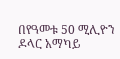በየዓመቱ 50 ሚሊዮን ዶላር አማካይ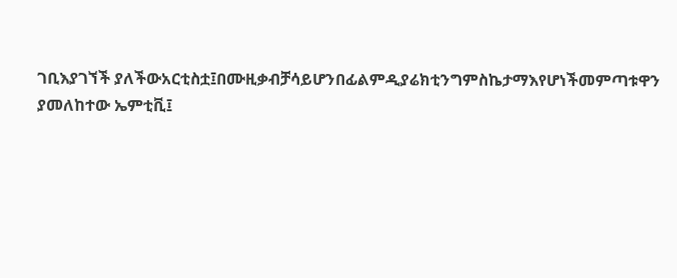ገቢእያገኘች ያለችውአርቲስቷ፤በሙዚቃብቻሳይሆንበፊልምዲያሬክቲንግምስኬታማእየሆነችመምጣቱዋን ያመለከተው ኤምቲቪ፤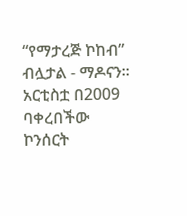“የማታረጅ ኮከብ” ብሏታል - ማዶናን፡፡ አርቲስቷ በ2009 ባቀረበችው ኮንሰርት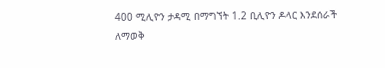400 ሚሊዮን ታዳሚ በማግኘት 1.2 ቢሊዮን ዶላር እንደሰራች ለማወቅ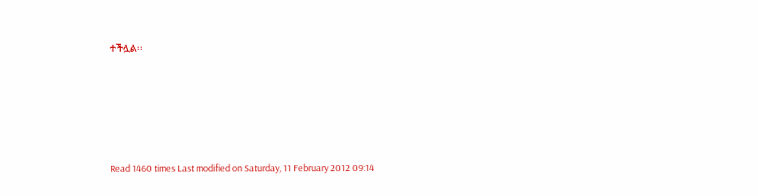ተችሏል፡፡







Read 1460 times Last modified on Saturday, 11 February 2012 09:14